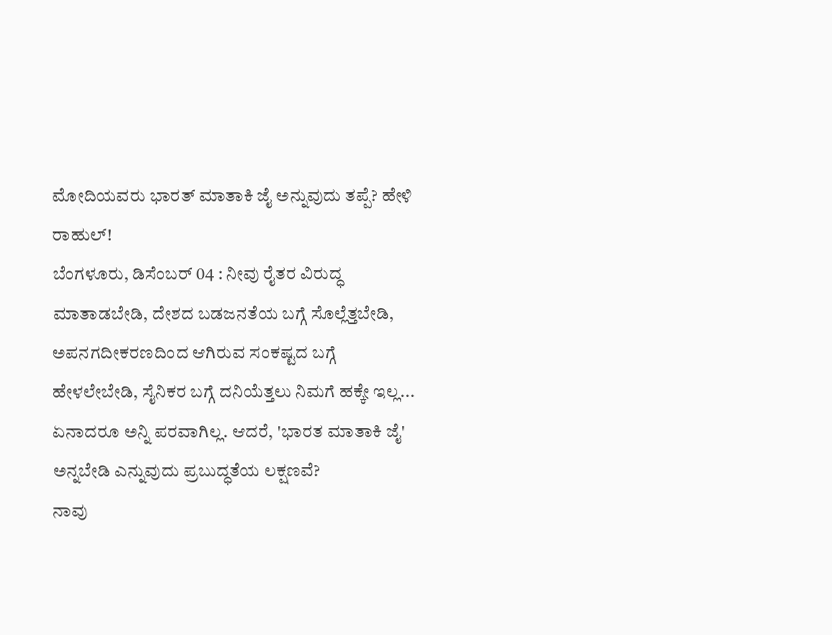ಮೋದಿಯವರು ಭಾರತ್ ಮಾತಾಕಿ ಜೈ ಅನ್ನುವುದು ತಪ್ಪೆ? ಹೇಳಿ ರಾಹುಲ್!
ಬೆಂಗಳೂರು, ಡಿಸೆಂಬರ್ 04 : ನೀವು ರೈತರ ವಿರುದ್ಧ ಮಾತಾಡಬೇಡಿ, ದೇಶದ ಬಡಜನತೆಯ ಬಗ್ಗೆ ಸೊಲ್ಲೆತ್ತಬೇಡಿ, ಅಪನಗದೀಕರಣದಿಂದ ಆಗಿರುವ ಸಂಕಷ್ಟದ ಬಗ್ಗೆ ಹೇಳಲೇಬೇಡಿ, ಸೈನಿಕರ ಬಗ್ಗೆ ದನಿಯೆತ್ತಲು ನಿಮಗೆ ಹಕ್ಕೇ ಇಲ್ಲ... ಏನಾದರೂ ಅನ್ನಿ ಪರವಾಗಿಲ್ಲ. ಆದರೆ, 'ಭಾರತ ಮಾತಾಕಿ ಜೈ' ಅನ್ನಬೇಡಿ ಎನ್ನುವುದು ಪ್ರಬುದ್ಧತೆಯ ಲಕ್ಷಣವೆ?
ನಾವು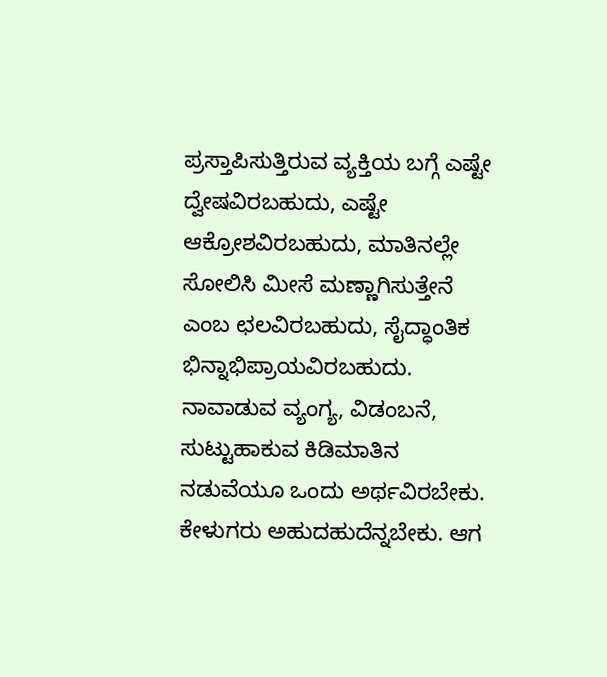ಪ್ರಸ್ತಾಪಿಸುತ್ತಿರುವ ವ್ಯಕ್ತಿಯ ಬಗ್ಗೆ ಎಷ್ಟೇ ದ್ವೇಷವಿರಬಹುದು, ಎಷ್ಟೇ ಆಕ್ರೋಶವಿರಬಹುದು, ಮಾತಿನಲ್ಲೇ ಸೋಲಿಸಿ ಮೀಸೆ ಮಣ್ಣಾಗಿಸುತ್ತೇನೆ ಎಂಬ ಛಲವಿರಬಹುದು, ಸೈದ್ಧಾಂತಿಕ ಭಿನ್ನಾಭಿಪ್ರಾಯವಿರಬಹುದು. ನಾವಾಡುವ ವ್ಯಂಗ್ಯ, ವಿಡಂಬನೆ, ಸುಟ್ಟುಹಾಕುವ ಕಿಡಿಮಾತಿನ ನಡುವೆಯೂ ಒಂದು ಅರ್ಥವಿರಬೇಕು. ಕೇಳುಗರು ಅಹುದಹುದೆನ್ನಬೇಕು. ಆಗ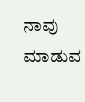ನಾವು ಮಾಡುವ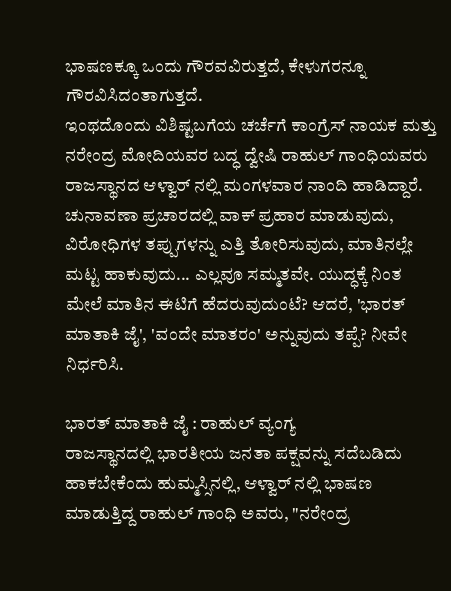ಭಾಷಣಕ್ಕೂ ಒಂದು ಗೌರವವಿರುತ್ತದೆ, ಕೇಳುಗರನ್ನೂ ಗೌರವಿಸಿದಂತಾಗುತ್ತದೆ.
ಇಂಥದೊಂದು ವಿಶಿಷ್ಟಬಗೆಯ ಚರ್ಚೆಗೆ ಕಾಂಗ್ರೆಸ್ ನಾಯಕ ಮತ್ತು ನರೇಂದ್ರ ಮೋದಿಯವರ ಬದ್ಧ ದ್ವೇಷಿ ರಾಹುಲ್ ಗಾಂಧಿಯವರು ರಾಜಸ್ಥಾನದ ಆಳ್ವಾರ್ ನಲ್ಲಿ ಮಂಗಳವಾರ ನಾಂದಿ ಹಾಡಿದ್ದಾರೆ. ಚುನಾವಣಾ ಪ್ರಚಾರದಲ್ಲಿ ವಾಕ್ ಪ್ರಹಾರ ಮಾಡುವುದು, ವಿರೋಧಿಗಳ ತಪ್ಪುಗಳನ್ನು ಎತ್ತಿ ತೋರಿಸುವುದು, ಮಾತಿನಲ್ಲೇ ಮಟ್ಟ ಹಾಕುವುದು... ಎಲ್ಲವೂ ಸಮ್ಮತವೇ. ಯುದ್ಧಕ್ಕೆ ನಿಂತ ಮೇಲೆ ಮಾತಿನ ಈಟಿಗೆ ಹೆದರುವುದುಂಟೆ? ಆದರೆ, 'ಭಾರತ್ ಮಾತಾಕಿ ಜೈ', 'ವಂದೇ ಮಾತರಂ' ಅನ್ನುವುದು ತಪ್ಪೆ? ನೀವೇ ನಿರ್ಧರಿಸಿ.

ಭಾರತ್ ಮಾತಾಕಿ ಜೈ : ರಾಹುಲ್ ವ್ಯಂಗ್ಯ
ರಾಜಸ್ಥಾನದಲ್ಲಿ ಭಾರತೀಯ ಜನತಾ ಪಕ್ಷವನ್ನು ಸದೆಬಡಿದು ಹಾಕಬೇಕೆಂದು ಹುಮ್ಮಸ್ಸಿನಲ್ಲಿ, ಆಳ್ವಾರ್ ನಲ್ಲಿ ಭಾಷಣ ಮಾಡುತ್ತಿದ್ದ ರಾಹುಲ್ ಗಾಂಧಿ ಅವರು, "ನರೇಂದ್ರ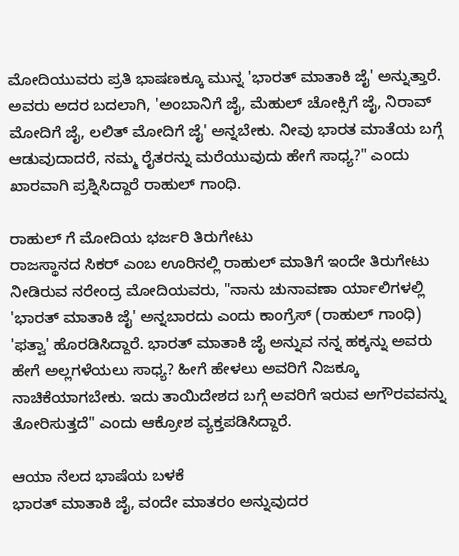ಮೋದಿಯುವರು ಪ್ರತಿ ಭಾಷಣಕ್ಕೂ ಮುನ್ನ 'ಭಾರತ್ ಮಾತಾಕಿ ಜೈ' ಅನ್ನುತ್ತಾರೆ. ಅವರು ಅದರ ಬದಲಾಗಿ, 'ಅಂಬಾನಿಗೆ ಜೈ, ಮೆಹುಲ್ ಚೋಕ್ಸಿಗೆ ಜೈ, ನಿರಾವ್ ಮೋದಿಗೆ ಜೈ, ಲಲಿತ್ ಮೋದಿಗೆ ಜೈ' ಅನ್ನಬೇಕು. ನೀವು ಭಾರತ ಮಾತೆಯ ಬಗ್ಗೆ ಆಡುವುದಾದರೆ, ನಮ್ಮ ರೈತರನ್ನು ಮರೆಯುವುದು ಹೇಗೆ ಸಾಧ್ಯ?" ಎಂದು ಖಾರವಾಗಿ ಪ್ರಶ್ನಿಸಿದ್ದಾರೆ ರಾಹುಲ್ ಗಾಂಧಿ.

ರಾಹುಲ್ ಗೆ ಮೋದಿಯ ಭರ್ಜರಿ ತಿರುಗೇಟು
ರಾಜಸ್ಥಾನದ ಸಿಕರ್ ಎಂಬ ಊರಿನಲ್ಲಿ ರಾಹುಲ್ ಮಾತಿಗೆ ಇಂದೇ ತಿರುಗೇಟು ನೀಡಿರುವ ನರೇಂದ್ರ ಮೋದಿಯವರು, "ನಾನು ಚುನಾವಣಾ ರ್ಯಾಲಿಗಳಲ್ಲಿ 'ಭಾರತ್ ಮಾತಾಕಿ ಜೈ' ಅನ್ನಬಾರದು ಎಂದು ಕಾಂಗ್ರೆಸ್ (ರಾಹುಲ್ ಗಾಂಧಿ) 'ಫತ್ವಾ' ಹೊರಡಿಸಿದ್ದಾರೆ. ಭಾರತ್ ಮಾತಾಕಿ ಜೈ ಅನ್ನುವ ನನ್ನ ಹಕ್ಕನ್ನು ಅವರು ಹೇಗೆ ಅಲ್ಲಗಳೆಯಲು ಸಾಧ್ಯ? ಹೀಗೆ ಹೇಳಲು ಅವರಿಗೆ ನಿಜಕ್ಕೂ ನಾಚಿಕೆಯಾಗಬೇಕು. ಇದು ತಾಯಿದೇಶದ ಬಗ್ಗೆ ಅವರಿಗೆ ಇರುವ ಅಗೌರವವನ್ನು ತೋರಿಸುತ್ತದೆ" ಎಂದು ಆಕ್ರೋಶ ವ್ಯಕ್ತಪಡಿಸಿದ್ದಾರೆ.

ಆಯಾ ನೆಲದ ಭಾಷೆಯ ಬಳಕೆ
ಭಾರತ್ ಮಾತಾಕಿ ಜೈ, ವಂದೇ ಮಾತರಂ ಅನ್ನುವುದರ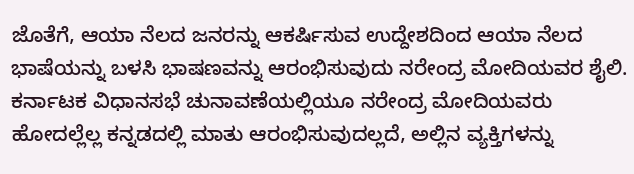ಜೊತೆಗೆ, ಆಯಾ ನೆಲದ ಜನರನ್ನು ಆಕರ್ಷಿಸುವ ಉದ್ದೇಶದಿಂದ ಆಯಾ ನೆಲದ ಭಾಷೆಯನ್ನು ಬಳಸಿ ಭಾಷಣವನ್ನು ಆರಂಭಿಸುವುದು ನರೇಂದ್ರ ಮೋದಿಯವರ ಶೈಲಿ. ಕರ್ನಾಟಕ ವಿಧಾನಸಭೆ ಚುನಾವಣೆಯಲ್ಲಿಯೂ ನರೇಂದ್ರ ಮೋದಿಯವರು ಹೋದಲ್ಲೆಲ್ಲ ಕನ್ನಡದಲ್ಲಿ ಮಾತು ಆರಂಭಿಸುವುದಲ್ಲದೆ, ಅಲ್ಲಿನ ವ್ಯಕ್ತಿಗಳನ್ನು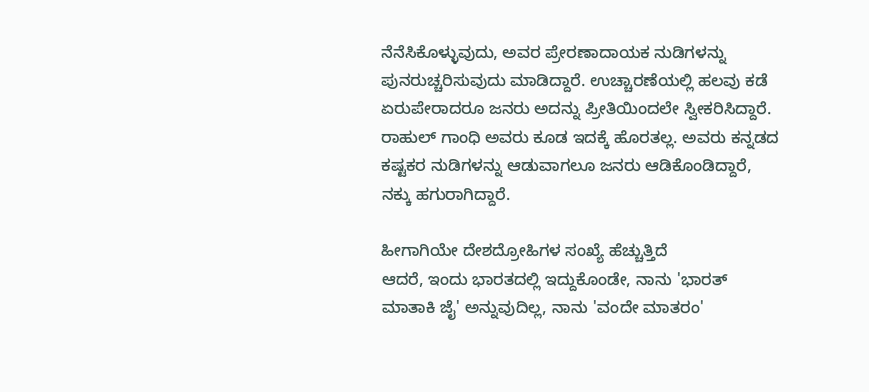ನೆನೆಸಿಕೊಳ್ಳುವುದು, ಅವರ ಪ್ರೇರಣಾದಾಯಕ ನುಡಿಗಳನ್ನು ಪುನರುಚ್ಚರಿಸುವುದು ಮಾಡಿದ್ದಾರೆ. ಉಚ್ಚಾರಣೆಯಲ್ಲಿ ಹಲವು ಕಡೆ ಏರುಪೇರಾದರೂ ಜನರು ಅದನ್ನು ಪ್ರೀತಿಯಿಂದಲೇ ಸ್ವೀಕರಿಸಿದ್ದಾರೆ. ರಾಹುಲ್ ಗಾಂಧಿ ಅವರು ಕೂಡ ಇದಕ್ಕೆ ಹೊರತಲ್ಲ. ಅವರು ಕನ್ನಡದ ಕಷ್ಟಕರ ನುಡಿಗಳನ್ನು ಆಡುವಾಗಲೂ ಜನರು ಆಡಿಕೊಂಡಿದ್ದಾರೆ, ನಕ್ಕು ಹಗುರಾಗಿದ್ದಾರೆ.

ಹೀಗಾಗಿಯೇ ದೇಶದ್ರೋಹಿಗಳ ಸಂಖ್ಯೆ ಹೆಚ್ಚುತ್ತಿದೆ
ಆದರೆ, ಇಂದು ಭಾರತದಲ್ಲಿ ಇದ್ದುಕೊಂಡೇ, ನಾನು 'ಭಾರತ್ ಮಾತಾಕಿ ಜೈ' ಅನ್ನುವುದಿಲ್ಲ, ನಾನು 'ವಂದೇ ಮಾತರಂ'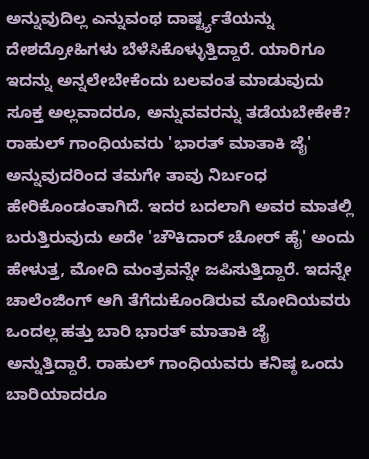ಅನ್ನುವುದಿಲ್ಲ ಎನ್ನುವಂಥ ದಾರ್ಷ್ಟ್ಯತೆಯನ್ನು ದೇಶದ್ರೋಹಿಗಳು ಬೆಳೆಸಿಕೊಳ್ಳುತ್ತಿದ್ದಾರೆ. ಯಾರಿಗೂ ಇದನ್ನು ಅನ್ನಲೇಬೇಕೆಂದು ಬಲವಂತ ಮಾಡುವುದು ಸೂಕ್ತ ಅಲ್ಲವಾದರೂ, ಅನ್ನುವವರನ್ನು ತಡೆಯಬೇಕೇಕೆ? ರಾಹುಲ್ ಗಾಂಧಿಯವರು 'ಭಾರತ್ ಮಾತಾಕಿ ಜೈ' ಅನ್ನುವುದರಿಂದ ತಮಗೇ ತಾವು ನಿರ್ಬಂಧ ಹೇರಿಕೊಂಡಂತಾಗಿದೆ. ಇದರ ಬದಲಾಗಿ ಅವರ ಮಾತಲ್ಲಿ ಬರುತ್ತಿರುವುದು ಅದೇ 'ಚೌಕಿದಾರ್ ಚೋರ್ ಹೈ' ಅಂದು ಹೇಳುತ್ತ, ಮೋದಿ ಮಂತ್ರವನ್ನೇ ಜಪಿಸುತ್ತಿದ್ದಾರೆ. ಇದನ್ನೇ ಚಾಲೆಂಜಿಂಗ್ ಆಗಿ ತೆಗೆದುಕೊಂಡಿರುವ ಮೋದಿಯವರು ಒಂದಲ್ಲ ಹತ್ತು ಬಾರಿ ಭಾರತ್ ಮಾತಾಕಿ ಜೈ ಅನ್ನುತ್ತಿದ್ದಾರೆ. ರಾಹುಲ್ ಗಾಂಧಿಯವರು ಕನಿಷ್ಠ ಒಂದು ಬಾರಿಯಾದರೂ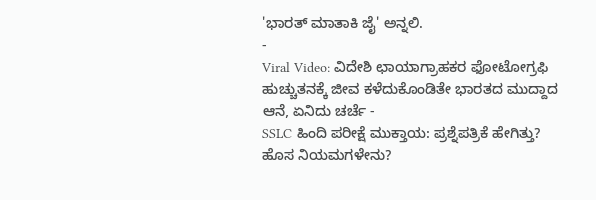'ಭಾರತ್ ಮಾತಾಕಿ ಜೈ' ಅನ್ನಲಿ.
-
Viral Video: ವಿದೇಶಿ ಛಾಯಾಗ್ರಾಹಕರ ಫೋಟೋಗ್ರಫಿ ಹುಚ್ಚುತನಕ್ಕೆ ಜೀವ ಕಳೆದುಕೊಂಡಿತೇ ಭಾರತದ ಮುದ್ದಾದ ಆನೆ, ಏನಿದು ಚರ್ಚೆ -
SSLC ಹಿಂದಿ ಪರೀಕ್ಷೆ ಮುಕ್ತಾಯ: ಪ್ರಶ್ನೆಪತ್ರಿಕೆ ಹೇಗಿತ್ತು? ಹೊಸ ನಿಯಮಗಳೇನು?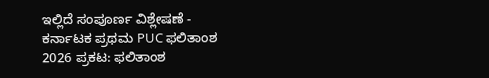ಇಲ್ಲಿದೆ ಸಂಪೂರ್ಣ ವಿಶ್ಲೇಷಣೆ -
ಕರ್ನಾಟಕ ಪ್ರಥಮ PUC ಫಲಿತಾಂಶ 2026 ಪ್ರಕಟ: ಫಲಿತಾಂಶ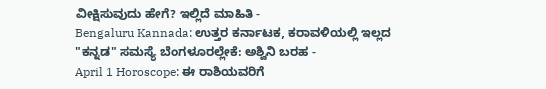ವೀಕ್ಷಿಸುವುದು ಹೇಗೆ? ಇಲ್ಲಿದೆ ಮಾಹಿತಿ -
Bengaluru Kannada: ಉತ್ತರ ಕರ್ನಾಟಕ, ಕರಾವಳಿಯಲ್ಲಿ ಇಲ್ಲದ "ಕನ್ನಡ" ಸಮಸ್ಯೆ ಬೆಂಗಳೂರಲ್ಲೇಕೆ: ಅಶ್ವಿನಿ ಬರಹ -
April 1 Horoscope: ಈ ರಾಶಿಯವರಿಗೆ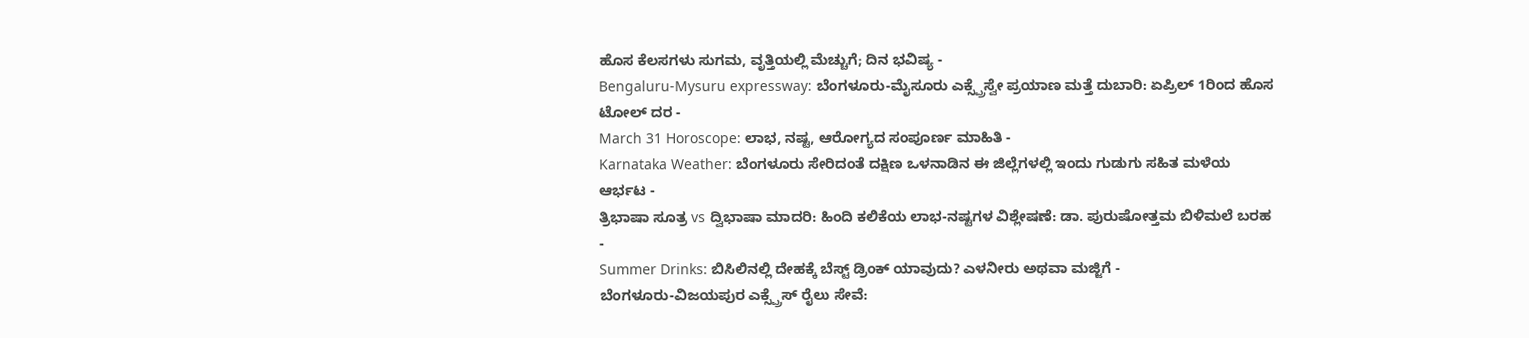ಹೊಸ ಕೆಲಸಗಳು ಸುಗಮ, ವೃತ್ತಿಯಲ್ಲಿ ಮೆಚ್ಚುಗೆ; ದಿನ ಭವಿಷ್ಯ -
Bengaluru-Mysuru expressway: ಬೆಂಗಳೂರು-ಮೈಸೂರು ಎಕ್ಸ್ಪ್ರೆಸ್ವೇ ಪ್ರಯಾಣ ಮತ್ತೆ ದುಬಾರಿ: ಏಪ್ರಿಲ್ 1ರಿಂದ ಹೊಸ ಟೋಲ್ ದರ -
March 31 Horoscope: ಲಾಭ, ನಷ್ಟ, ಆರೋಗ್ಯದ ಸಂಪೂರ್ಣ ಮಾಹಿತಿ -
Karnataka Weather: ಬೆಂಗಳೂರು ಸೇರಿದಂತೆ ದಕ್ಷಿಣ ಒಳನಾಡಿನ ಈ ಜಿಲ್ಲೆಗಳಲ್ಲಿ ಇಂದು ಗುಡುಗು ಸಹಿತ ಮಳೆಯ ಆರ್ಭಟ -
ತ್ರಿಭಾಷಾ ಸೂತ್ರ vs ದ್ವಿಭಾಷಾ ಮಾದರಿ: ಹಿಂದಿ ಕಲಿಕೆಯ ಲಾಭ-ನಷ್ಟಗಳ ವಿಶ್ಲೇಷಣೆ: ಡಾ. ಪುರುಷೋತ್ತಮ ಬಿಳಿಮಲೆ ಬರಹ -
Summer Drinks: ಬಿಸಿಲಿನಲ್ಲಿ ದೇಹಕ್ಕೆ ಬೆಸ್ಟ್ ಡ್ರಿಂಕ್ ಯಾವುದು? ಎಳನೀರು ಅಥವಾ ಮಜ್ಜಿಗೆ -
ಬೆಂಗಳೂರು-ವಿಜಯಪುರ ಎಕ್ಸ್ಪ್ರೆಸ್ ರೈಲು ಸೇವೆ: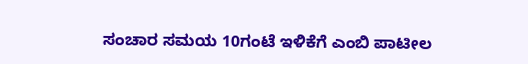ಸಂಚಾರ ಸಮಯ 10ಗಂಟೆ ಇಳಿಕೆಗೆ ಎಂಬಿ ಪಾಟೀಲ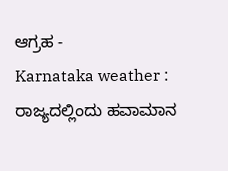ಆಗ್ರಹ -
Karnataka weather : ರಾಜ್ಯದಲ್ಲಿಂದು ಹವಾಮಾನ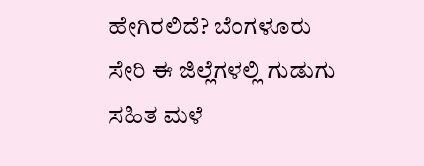ಹೇಗಿರಲಿದೆ? ಬೆಂಗಳೂರು ಸೇರಿ ಈ ಜಿಲ್ಲೆಗಳಲ್ಲಿ ಗುಡುಗು ಸಹಿತ ಮಳೆ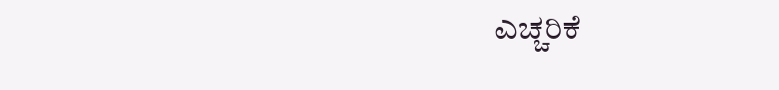ಎಚ್ಚರಿಕೆ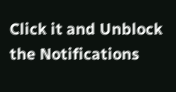Click it and Unblock the Notifications